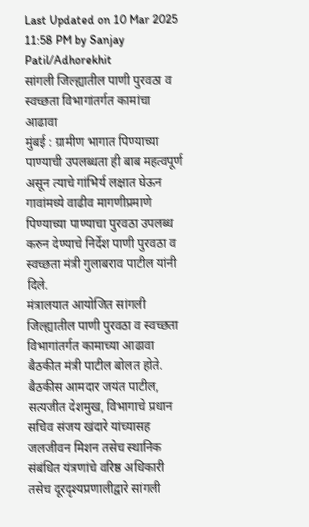Last Updated on 10 Mar 2025 11:58 PM by Sanjay Patil/Adhorekhit
सांगली जिल्ह्यातील पाणी पुरवठा व स्वच्छता विभागांतर्गत कामांचा आढावा
मुंबई : ग्रामीण भागात पिण्याच्या पाण्याची उपलब्धता ही बाब महत्वपूर्ण असून त्याचे गांभिर्य लक्षात घेऊन गावांमध्ये वाढीव मागणीप्रमाणे पिण्याच्या पाण्याचा पुरवठा उपलब्ध करुन देण्याचे निर्देश पाणी पुरवठा व स्वच्छता मंत्री गुलाबराव पाटील यांनी दिले.
मंत्रालयात आयोजित सांगली जिल्ह्यातील पाणी पुरवठा व स्वच्छता विभागांतर्गत कामाच्या आढावा बैठकीत मंत्री पाटील बोलत होते. बैठकीस आमदार जयंत पाटील, सत्यजीत देशमुख, विभागाचे प्रधान सचिव संजय खंदारे यांच्यासह जलजीवन मिशन तसेच स्थानिक संबंधित यंत्रणांचे वरिष्ठ अधिकारी तसेच दूरदृश्यप्रणालीद्वारे सांगली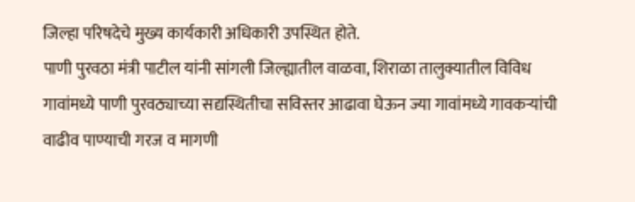जिल्हा परिषदेचे मुख्य कार्यकारी अधिकारी उपस्थित होते.
पाणी पुरवठा मंत्री पाटील यांनी सांगली जिल्ह्यातील वाळवा, शिराळा तालुक्यातील विविध गावांमध्ये पाणी पुरवठ्याच्या सद्यस्थितीचा सविस्तर आढावा घेऊन ज्या गावांमध्ये गावकऱ्यांची वाढीव पाण्याची गरज व मागणी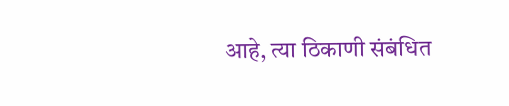आहे, त्या ठिकाणी संबंधित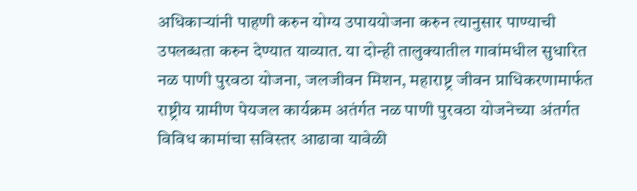अधिकाऱ्यांनी पाहणी करुन योग्य उपाययोजना करुन त्यानुसार पाण्याची उपलब्धता करुन देण्यात याव्यात. या दोन्ही तालुक्यातील गावांमधील सुधारित नळ पाणी पुरवठा योजना, जलजीवन मिशन, महाराष्ट्र जीवन प्राधिकरणामार्फत राष्ट्रीय ग्रामीण पेयजल कार्यक्रम अतंर्गत नळ पाणी पुरवठा योजनेच्या अंतर्गत विविध कामांचा सविस्तर आढावा यावेळी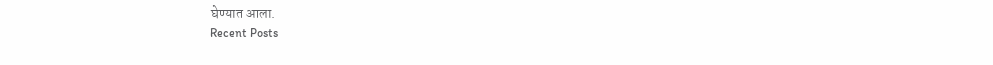घेण्यात आला.
Recent Posts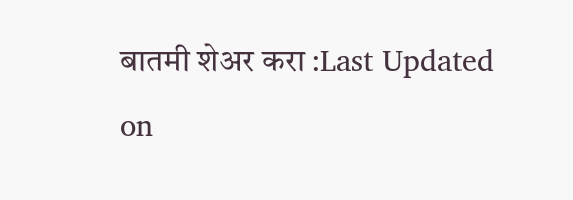बातमी शेअर करा :Last Updated on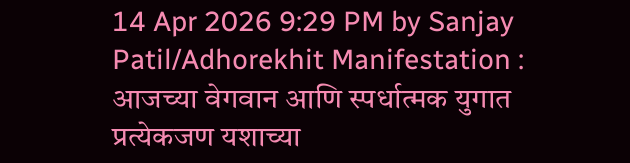14 Apr 2026 9:29 PM by Sanjay Patil/Adhorekhit Manifestation : आजच्या वेगवान आणि स्पर्धात्मक युगात प्रत्येकजण यशाच्या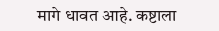मागे धावत आहे. कष्टाला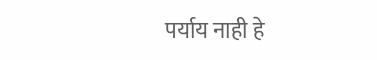पर्याय नाही हे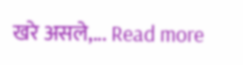खरे असले,... Read more